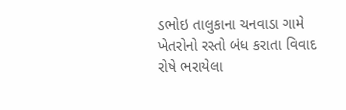ડભોઇ તાલુકાના ચનવાડા ગામે ખેતરોનો રસ્તો બંધ કરાતા વિવાદ રોષે ભરાયેલા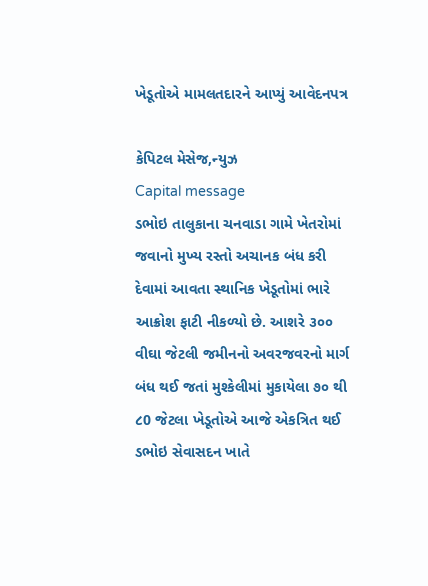ખેડૂતોએ મામલતદારને આપ્યું આવેદનપત્ર

કેપિટલ મેસેજ,ન્યુઝ
Capital message
ડભોઇ તાલુકાના ચનવાડા ગામે ખેતરોમાં જવાનો મુખ્ય રસ્તો અચાનક બંધ કરી દેવામાં આવતા સ્થાનિક ખેડૂતોમાં ભારે આક્રોશ ફાટી નીકળ્યો છે. આશરે ૩૦૦ વીઘા જેટલી જમીનનો અવરજવરનો માર્ગ બંધ થઈ જતાં મુશ્કેલીમાં મુકાયેલા ૭૦ થી ૮0 જેટલા ખેડૂતોએ આજે એકત્રિત થઈ ડભોઇ સેવાસદન ખાતે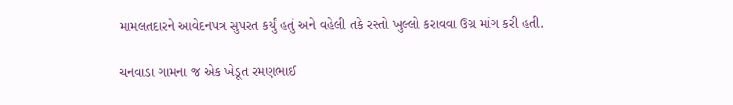મામલતદારને આવેદનપત્ર સુપરત કર્યું હતું અને વહેલી તકે રસ્તો ખુલ્લો કરાવવા ઉગ્ર માંગ કરી હતી.

ચનવાડા ગામના જ એક ખેડૂત રમણભાઈ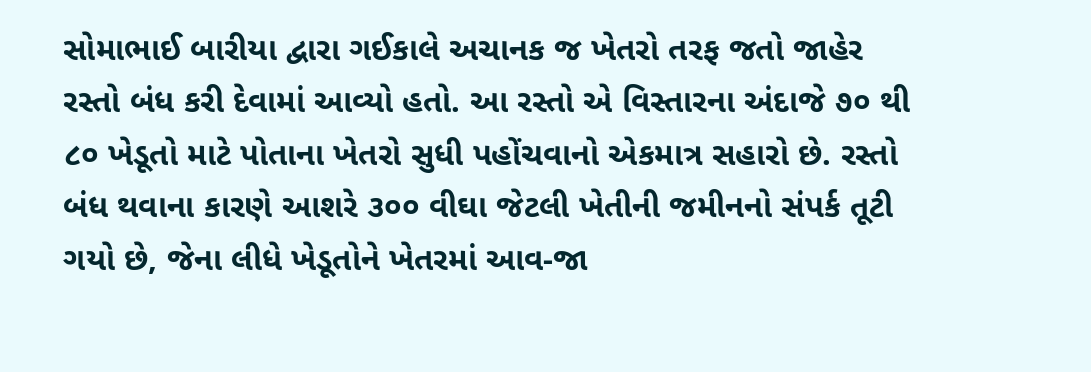સોમાભાઈ બારીયા દ્વારા ગઈકાલે અચાનક જ ખેતરો તરફ જતો જાહેર રસ્તો બંધ કરી દેવામાં આવ્યો હતો. આ રસ્તો એ વિસ્તારના અંદાજે ૭૦ થી ૮૦ ખેડૂતો માટે પોતાના ખેતરો સુધી પહોંચવાનો એકમાત્ર સહારો છે. રસ્તો બંધ થવાના કારણે આશરે ૩૦૦ વીઘા જેટલી ખેતીની જમીનનો સંપર્ક તૂટી ગયો છે, જેના લીધે ખેડૂતોને ખેતરમાં આવ-જા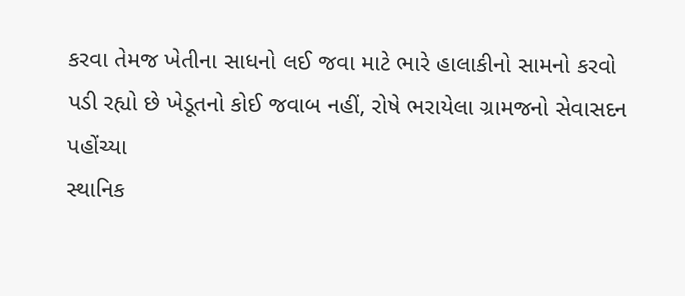કરવા તેમજ ખેતીના સાધનો લઈ જવા માટે ભારે હાલાકીનો સામનો કરવો પડી રહ્યો છે ખેડૂતનો કોઈ જવાબ નહીં, રોષે ભરાયેલા ગ્રામજનો સેવાસદન પહોંચ્યા
સ્થાનિક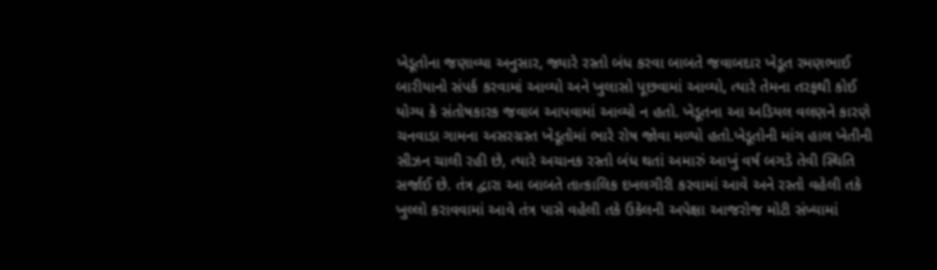ખેડૂતોના જણાવ્યા અનુસાર, જ્યારે રસ્તો બંધ કરવા બાબતે જવાબદાર ખેડૂત રમણભાઈ બારીયાનો સંપર્ક કરવામાં આવ્યો અને ખુલાસો પૂછવામાં આવ્યો, ત્યારે તેમના તરફથી કોઈ યોગ્ય કે સંતોષકારક જવાબ આપવામાં આવ્યો ન હતો. ખેડૂતના આ અડિયલ વલણને કારણે ચનવાડા ગામના અસરગ્રસ્ત ખેડૂતોમાં ભારે રોષ જોવા મળ્યો હતો.ખેડૂતોની માંગ હાલ ખેતીની સીઝન ચાલી રહી છે, ત્યારે અચાનક રસ્તો બંધ થતાં અમારું આખું વર્ષ બગડે તેવી સ્થિતિ સર્જાઈ છે. તંત્ર દ્વારા આ બાબતે તાત્કાલિક દખલગીરી કરવામાં આવે અને રસ્તો વહેલી તકે ખુલ્લો કરાવવામાં આવે તંત્ર પાસે વહેલી તકે ઉકેલની અપેક્ષા આજરોજ મોટી સંખ્યામાં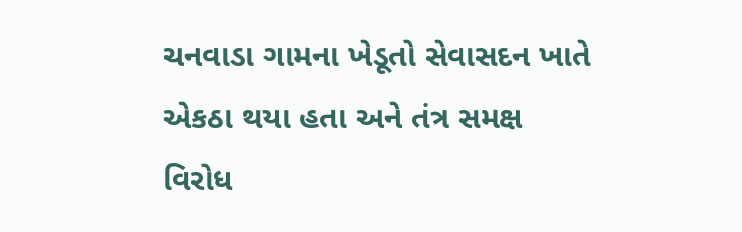ચનવાડા ગામના ખેડૂતો સેવાસદન ખાતે એકઠા થયા હતા અને તંત્ર સમક્ષ વિરોધ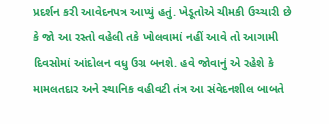પ્રદર્શન કરી આવેદનપત્ર આપ્યું હતું. ખેડૂતોએ ચીમકી ઉચ્ચારી છે કે જો આ રસ્તો વહેલી તકે ખોલવામાં નહીં આવે તો આગામી દિવસોમાં આંદોલન વધુ ઉગ્ર બનશે. હવે જોવાનું એ રહેશે કે મામલતદાર અને સ્થાનિક વહીવટી તંત્ર આ સંવેદનશીલ બાબતે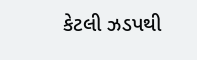કેટલી ઝડપથી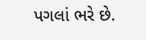પગલાં ભરે છે.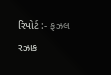રિપોર્ટ :- ફઝલ રઝાક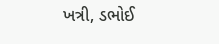ખત્રી, ડભોઈ